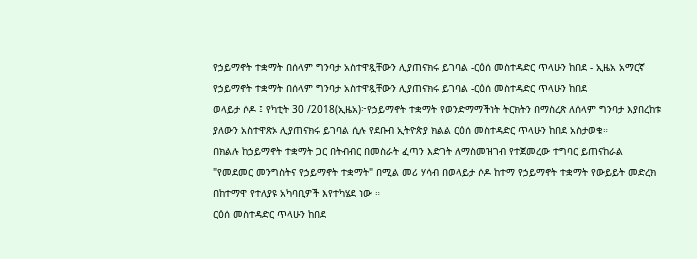የኃይማኖት ተቋማት በሰላም ግንባታ አስተዋጿቸውን ሊያጠናክሩ ይገባል -ርዕሰ መስተዳድር ጥላሁን ከበደ - ኢዜአ አማርኛ
የኃይማኖት ተቋማት በሰላም ግንባታ አስተዋጿቸውን ሊያጠናክሩ ይገባል -ርዕሰ መስተዳድር ጥላሁን ከበደ
ወላይታ ሶዶ ፤ የካቲት 30 /2018(ኢዜአ)፦የኃይማኖት ተቋማት የወንድማማችነት ትርክትን በማስረጽ ለሰላም ግንባታ እያበረከቱ ያለውን አስተዋጽኦ ሊያጠናክሩ ይገባል ሲሉ የደቡብ ኢትዮጵያ ክልል ርዕሰ መስተዳድር ጥላሁን ከበደ አስታወቁ።
በክልሉ ከኃይማኖት ተቋማት ጋር በትብብር በመስራት ፈጣን እድገት ለማስመዝገብ የተጀመረው ተግባር ይጠናከራል
"የመደመር መንግስትና የኃይማኖት ተቋማት" በሚል መሪ ሃሳብ በወላይታ ሶዶ ከተማ የኃይማኖት ተቋማት የውይይት መድረክ በከተማዋ የተለያዩ አካባቢዎች እየተካሄደ ነው ።
ርዕሰ መስተዳድር ጥላሁን ከበደ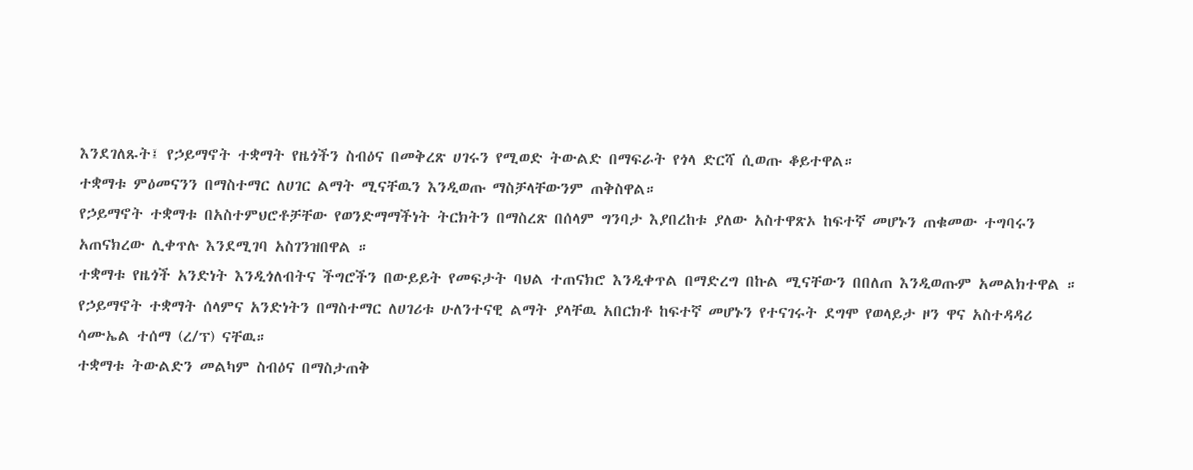እንደገለጹት፤ የኃይማኖት ተቋማት የዜጎችን ስብዕና በመቅረጽ ሀገሩን የሚወድ ትውልድ በማፍራት የጎላ ድርሻ ሲወጡ ቆይተዋል።
ተቋማቱ ምዕመናንን በማስተማር ለሀገር ልማት ሚናቸዉን እንዲወጡ ማስቻላቸውንም ጠቅስዋል።
የኃይማኖት ተቋማቱ በአስተምህሮቶቻቸው የወንድማማችነት ትርክትን በማስረጽ በሰላም ግንባታ እያበረከቱ ያለው አስተዋጽኦ ከፍተኛ መሆኑን ጠቁመው ተግባሩን አጠናክረው ሊቀጥሉ እንደሚገባ አስገንዝበዋል ።
ተቋማቱ የዜጎች አንድነት እንዲጎለብትና ችግሮችን በውይይት የመፍታት ባህል ተጠናክሮ እንዲቀጥል በማድረግ በኩል ሚናቸውን በበለጠ እንዲወጡም አመልክተዋል ።
የኃይማኖት ተቋማት ሰላምና አንድነትን በማስተማር ለሀገሪቱ ሁለንተናዊ ልማት ያላቸዉ አበርክቶ ከፍተኛ መሆኑን የተናገሩት ደግሞ የወላይታ ዞን ዋና አስተዳዳሪ ሳሙኤል ተሰማ (ረ/ፕ) ናቸዉ።
ተቋማቱ ትውልድን መልካም ስብዕና በማስታጠቅ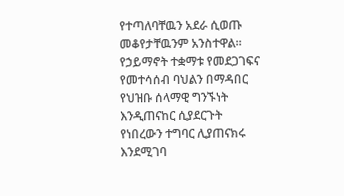የተጣለባቸዉን አደራ ሲወጡ መቆየታቸዉንም አንስተዋል።
የኃይማኖት ተቋማቱ የመደጋገፍና የመተሳሰብ ባህልን በማዳበር የህዝቡ ሰላማዊ ግንኙነት እንዲጠናከር ሲያደርጉት የነበረውን ተግባር ሊያጠናክሩ እንደሚገባ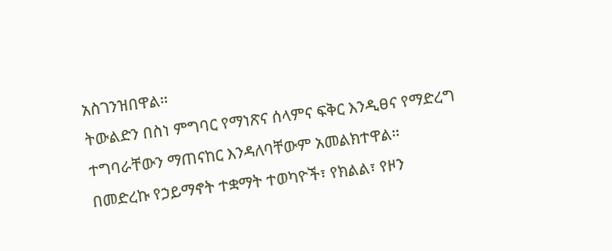አስገንዝበዋል።
ትውልድን በስነ ምግባር የማነጽና ሰላምና ፍቅር እንዲፀና የማድረግ ተግባራቸውን ማጠናከር እንዳለባቸውም አመልክተዋል።
በመድረኩ የኃይማኖት ተቋማት ተወካዮች፣ የክልል፣ የዞን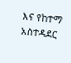እና የከተማ አስተዳደር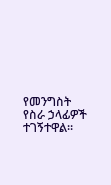የመንግስት የስራ ኃላፊዎች ተገኝተዋል።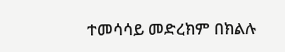ተመሳሳይ መድረክም በክልሉ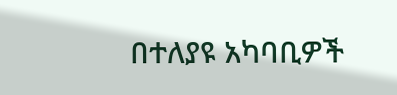በተለያዩ አካባቢዎች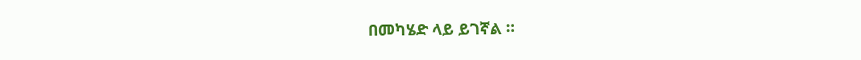በመካሄድ ላይ ይገኛል ።